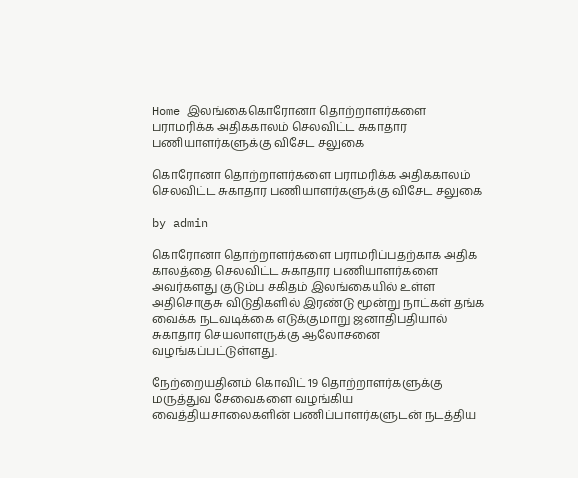Home இலங்கைகொரோனா தொற்றாளர்களை பராமரிக்க அதிககாலம் செலவிட்ட சுகாதார பணியாளர்களுக்கு விசேட சலுகை

கொரோனா தொற்றாளர்களை பராமரிக்க அதிககாலம் செலவிட்ட சுகாதார பணியாளர்களுக்கு விசேட சலுகை

by admin

கொரோனா தொற்றாளர்களை பராமரிப்பதற்காக அதிக காலத்தை செலவிட்ட சுகாதார பணியாளர்களை அவர்களது குடும்ப சகிதம் இலங்கையில் உள்ள அதிசொகுசு விடுதிகளில் இரண்டு மூன்று நாட்கள் தங்க வைக்க நடவடிக்கை எடுக்குமாறு ஜனாதிபதியால் சுகாதார செயலாளருக்கு ஆலோசனை வழங்கப்பட்டுள்ளது.

நேற்றையதினம் கொவிட் 19 தொற்றாளர்களுக்கு மருத்துவ சேவைகளை வழங்கிய வைத்தியசாலைகளின் பணிப்பாளர்களுடன் நடத்திய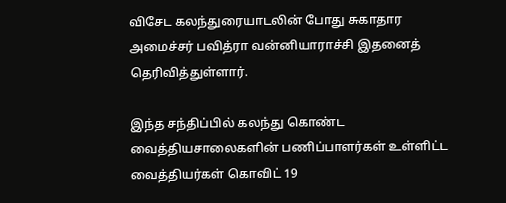விசேட கலந்துரையாடலின் போது சுகாதார அமைச்சர் பவித்ரா வன்னியாராச்சி இதனைத் தெரிவித்துள்ளார்.

இந்த சந்திப்பில் கலந்து கொண்ட வைத்தியசாலைகளின் பணிப்பாளர்கள் உள்ளிட்ட வைத்தியர்கள் கொவிட் 19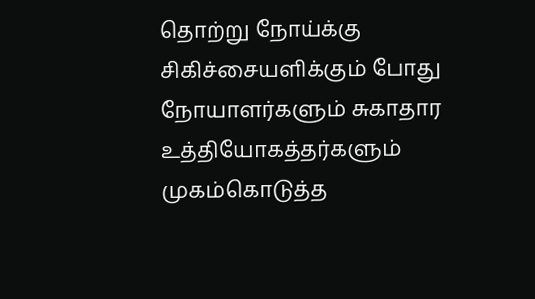தொற்று நோய்க்கு சிகிச்சையளிக்கும் போது நோயாளர்களும் சுகாதார உத்தியோகத்தர்களும் முகம்கொடுத்த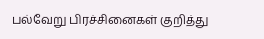பல்வேறு பிரச்சினைகள் குறித்து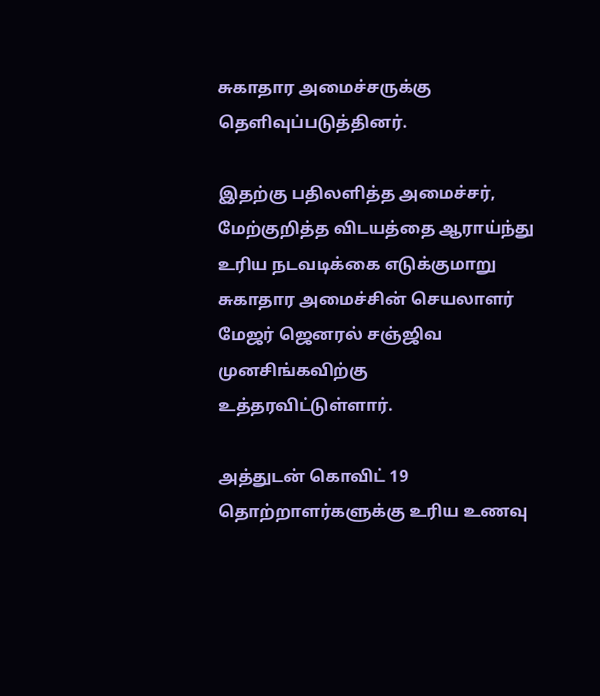சுகாதார அமைச்சருக்கு தெளிவுப்படுத்தினர்.

இதற்கு பதிலளித்த அமைச்சர், மேற்குறித்த விடயத்தை ஆராய்ந்து உரிய நடவடிக்கை எடுக்குமாறு சுகாதார அமைச்சின் செயலாளர் மேஜர் ஜெனரல் சஞ்ஜிவ முனசிங்கவிற்கு உத்தரவிட்டுள்ளார்.

அத்துடன் கொவிட் 19 தொற்றாளர்களுக்கு உரிய உணவு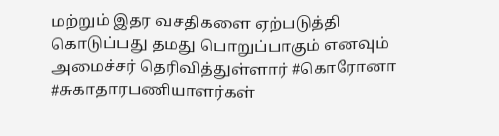மற்றும் இதர வசதிகளை ஏற்படுத்தி கொடுப்பது தமது பொறுப்பாகும் எனவும் அமைச்சர் தெரிவித்துள்ளார் #கொரோனா #சுகாதாரபணியாளர்கள்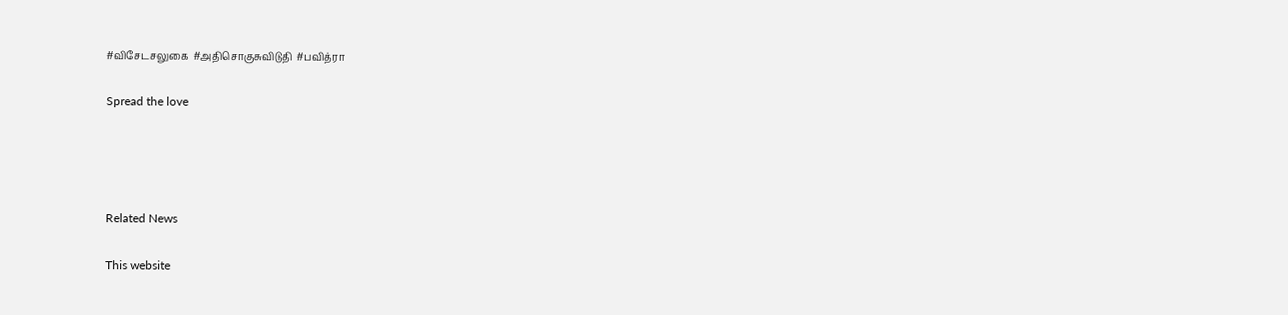#விசேடசலுகை  #அதிசொகுசுவிடுதி  #பவித்ரா

Spread the love




Related News

This website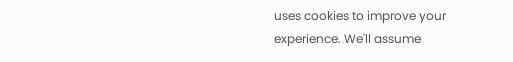uses cookies to improve your experience. We'll assume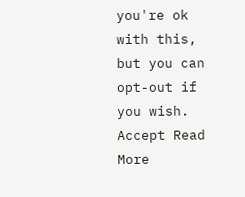you're ok with this, but you can opt-out if you wish. Accept Read More